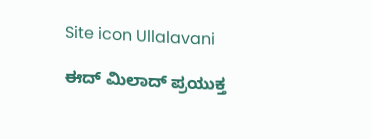Site icon Ullalavani

ಈದ್ ಮಿಲಾದ್ ಪ್ರಯುಕ್ತ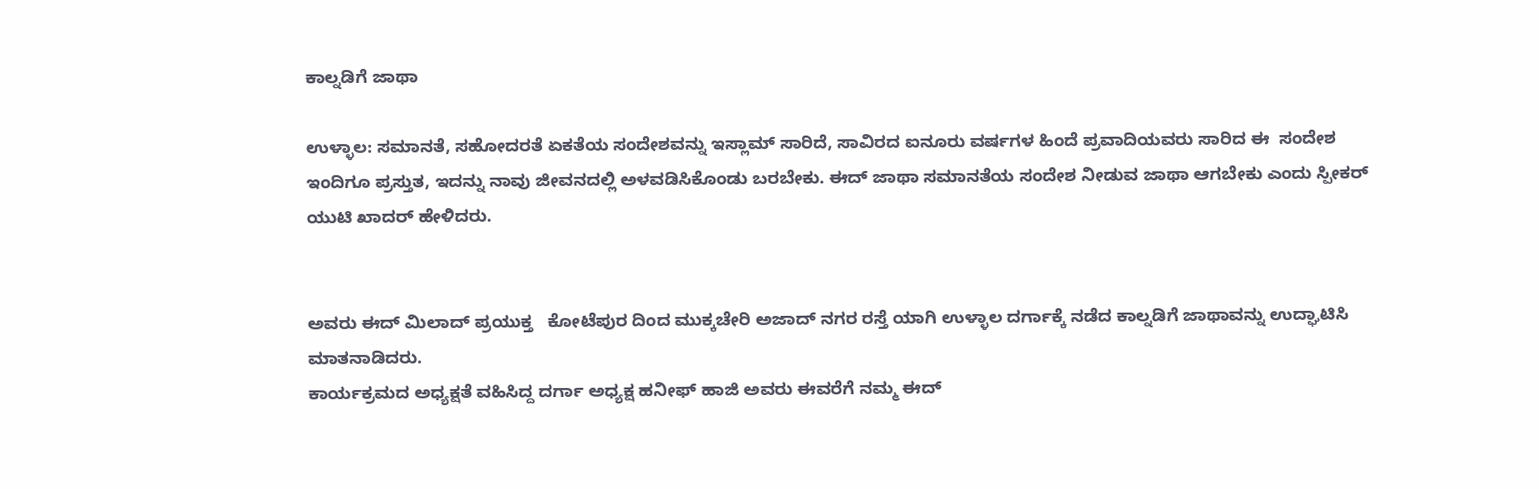ಕಾಲ್ನಡಿಗೆ ಜಾಥಾ

ಉಳ್ಳಾಲ: ಸಮಾನತೆ, ಸಹೋದರತೆ ಏಕತೆಯ ಸಂದೇಶವನ್ನು ಇಸ್ಲಾಮ್ ಸಾರಿದೆ, ಸಾವಿರದ ಐನೂರು ವರ್ಷಗಳ ಹಿಂದೆ ಪ್ರವಾದಿಯವರು ಸಾರಿದ ಈ  ಸಂದೇಶ ಇಂದಿಗೂ ಪ್ರಸ್ತುತ, ಇದನ್ನು ನಾವು ಜೀವನದಲ್ಲಿ ಅಳವಡಿಸಿಕೊಂಡು ‌ಬರಬೇಕು. ಈದ್ ಜಾಥಾ ಸಮಾನತೆಯ ಸಂದೇಶ ನೀಡುವ ಜಾಥಾ ಆಗಬೇಕು ಎಂದು ಸ್ಪೀಕರ್ ಯುಟಿ ಖಾದರ್ ಹೇಳಿದರು.


ಅವರು ಈದ್ ಮಿಲಾದ್ ಪ್ರಯುಕ್ತ   ಕೋಟೆಪುರ ದಿಂದ ಮುಕ್ಕಚೇರಿ ಅಜಾದ್ ನಗರ ರಸ್ತೆ ಯಾಗಿ ಉಳ್ಳಾಲ ದರ್ಗಾಕ್ಕೆ ನಡೆದ ಕಾಲ್ನಡಿಗೆ ಜಾಥಾವನ್ನು ಉದ್ಘಾಟಿಸಿ ಮಾತನಾಡಿದರು.
ಕಾರ್ಯಕ್ರಮದ ಅಧ್ಯಕ್ಷತೆ ವಹಿಸಿದ್ದ ದರ್ಗಾ ಅಧ್ಯಕ್ಷ ಹನೀಫ್ ಹಾಜಿ ಅವರು ಈವರೆಗೆ ನಮ್ಮ ಈದ್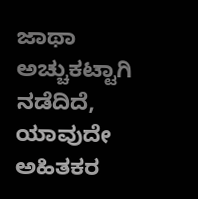ಜಾಥಾ ಅಚ್ಚುಕಟ್ಟಾಗಿ ನಡೆದಿದೆ, ಯಾವುದೇ ಅಹಿತಕರ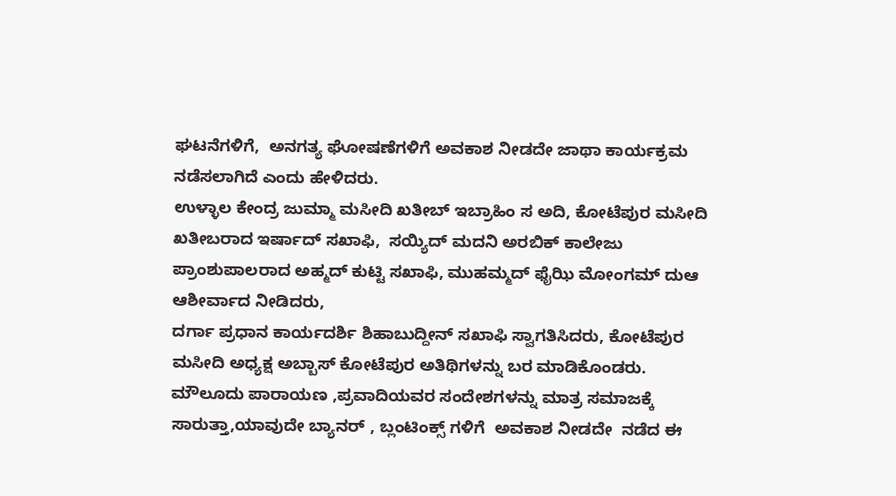ಘಟನೆಗಳಿಗೆ,  ಅನಗತ್ಯ ಘೋಷಣೆಗಳಿಗೆ ಅವಕಾಶ ನೀಡದೇ ಜಾಥಾ ಕಾರ್ಯಕ್ರಮ ನಡೆಸಲಾಗಿದೆ ಎಂದು ಹೇಳಿದರು.
ಉಳ್ಳಾಲ ಕೇಂದ್ರ ಜುಮ್ಮಾ ಮಸೀದಿ ಖತೀಬ್ ಇಬ್ರಾಹಿಂ ಸ ಅದಿ, ಕೋಟೆಪುರ ಮಸೀದಿ ಖತೀಬರಾದ ಇರ್ಷಾದ್ ಸಖಾಫಿ,  ಸಯ್ಯಿದ್ ಮದನಿ ಅರಬಿಕ್ ಕಾಲೇಜು ಪ್ರಾಂಶುಪಾಲರಾದ ಅಹ್ಮದ್ ಕುಟ್ಟಿ ಸಖಾಫಿ, ಮುಹಮ್ಮದ್ ಫೈಝಿ ಮೋಂಗಮ್ ದುಆ ಆಶೀರ್ವಾದ ನೀಡಿದರು,
ದರ್ಗಾ ಪ್ರಧಾನ ಕಾರ್ಯದರ್ಶಿ ಶಿಹಾಬುದ್ದೀನ್ ಸಖಾಫಿ ಸ್ವಾಗತಿಸಿದರು, ಕೋಟೆಪುರ ಮಸೀದಿ ಅಧ್ಯಕ್ಷ ಅಬ್ಬಾಸ್ ಕೋಟೆಪುರ ಅತಿಥಿಗಳನ್ನು ಬರ ಮಾಡಿಕೊಂಡರು.
ಮೌಲೂದು ಪಾರಾಯಣ ,ಪ್ರವಾದಿಯವರ ಸಂದೇಶಗಳನ್ನು ಮಾತ್ರ ಸಮಾಜಕ್ಕೆ  ಸಾರುತ್ತಾ,ಯಾವುದೇ ಬ್ಯಾನರ್ , ಬ್ಲಂಟಿಂಕ್ಸ್ ಗಳಿಗೆ  ಅವಕಾಶ ನೀಡದೇ  ನಡೆದ ಈ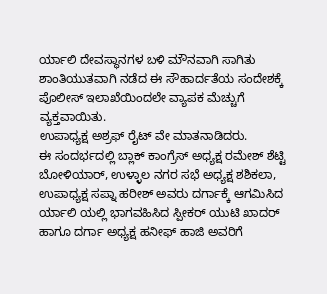ರ್ಯಾಲಿ ದೇವಸ್ಥಾನಗಳ ಬಳಿ ಮೌನವಾಗಿ ಸಾಗಿತು  ಶಾಂತಿಯುತವಾಗಿ ನಡೆದ ಈ ಸೌಹಾರ್ದತೆಯ ಸಂದೇಶಕ್ಕೆ ಪೊಲೀಸ್ ಇಲಾಖೆಯಿಂದಲೇ ವ್ಯಾಪಕ ಮೆಚ್ಚುಗೆ ವ್ಯಕ್ತವಾಯಿತು.
ಉಪಾಧ್ಯಕ್ಷ ಅಶ್ರಫ್ ರೈಟ್ ವೇ ಮಾತನಾಡಿದರು.
ಈ ಸಂದರ್ಭದಲ್ಲಿ ಬ್ಲಾಕ್ ಕಾಂಗ್ರೆಸ್ ಅಧ್ಯಕ್ಷ ರಮೇಶ್ ಶೆಟ್ಟಿ ಬೋಳಿಯಾರ್, ಉಳ್ಳಾಲ ನಗರ ಸಭೆ ಅಧ್ಯಕ್ಷ ಶಶಿಕಲಾ, ಉಪಾಧ್ಯಕ್ಷ ಸಪ್ನಾ ಹರೀಶ್ ಅವರು ದರ್ಗಾಕ್ಕೆ ಆಗಮಿಸಿದ ರ್ಯಾಲಿ ಯಲ್ಲಿ ಭಾಗವಹಿಸಿದ ಸ್ಪೀಕರ್ ಯುಟಿ ಖಾದರ್ ಹಾಗೂ ದರ್ಗಾ ಅಧ್ಯಕ್ಷ ಹನೀಫ್ ಹಾಜಿ ಅವರಿಗೆ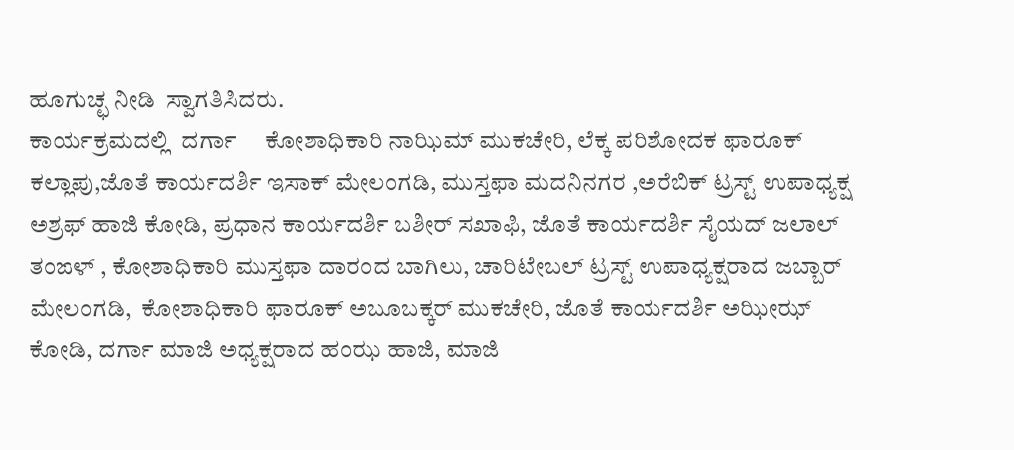ಹೂಗುಚ್ಛ ನೀಡಿ  ಸ್ವಾಗತಿಸಿದರು.
ಕಾರ್ಯಕ್ರಮದಲ್ಲಿ  ದರ್ಗಾ     ಕೋಶಾಧಿಕಾರಿ ನಾಝಿಮ್ ಮುಕಚೇರಿ, ಲೆಕ್ಕ ಪರಿಶೋದಕ ಫಾರೂಕ್ ಕಲ್ಲಾಪು,ಜೊತೆ ಕಾರ್ಯದರ್ಶಿ ಇಸಾಕ್ ಮೇಲಂಗಡಿ, ಮುಸ್ತಫಾ ಮದನಿನಗರ ,ಅರೆಬಿಕ್ ಟ್ರಸ್ಟ್ ಉಪಾಧ್ಯಕ್ಷ ಅಶ್ರಫ್ ಹಾಜಿ ಕೋಡಿ, ಪ್ರಧಾನ ಕಾರ್ಯದರ್ಶಿ ಬಶೀರ್ ಸಖಾಫಿ, ಜೊತೆ ಕಾರ್ಯದರ್ಶಿ ಸೈಯದ್ ಜಲಾಲ್ ತಂಙಳ್ , ಕೋಶಾಧಿಕಾರಿ ಮುಸ್ತಫಾ ದಾರಂದ ಬಾಗಿಲು, ಚಾರಿಟೇಬಲ್ ಟ್ರಸ್ಟ್ ಉಪಾಧ್ಯಕ್ಷರಾದ ಜಬ್ಬಾರ್ ಮೇಲಂಗಡಿ,  ಕೋಶಾಧಿಕಾರಿ ಫಾರೂಕ್ ಅಬೂಬಕ್ಕರ್ ಮುಕಚೇರಿ, ಜೊತೆ ಕಾರ್ಯದರ್ಶಿ ಅಝೀಝ್ ಕೋಡಿ, ದರ್ಗಾ ಮಾಜಿ ಅಧ್ಯಕ್ಷರಾದ ಹಂಝ ಹಾಜಿ, ಮಾಜಿ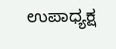ಉಪಾಧ್ಯಕ್ಷ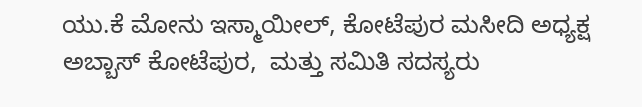ಯು.ಕೆ ಮೋನು ಇಸ್ಮಾಯೀಲ್, ಕೋಟೆಪುರ ಮಸೀದಿ ಅಧ್ಯಕ್ಷ ಅಬ್ಬಾಸ್ ಕೋಟೆಪುರ,  ಮತ್ತು ಸಮಿತಿ ಸದಸ್ಯರು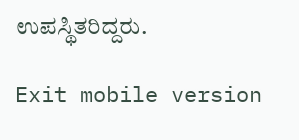ಉಪಸ್ಥಿತರಿದ್ದರು.

Exit mobile version